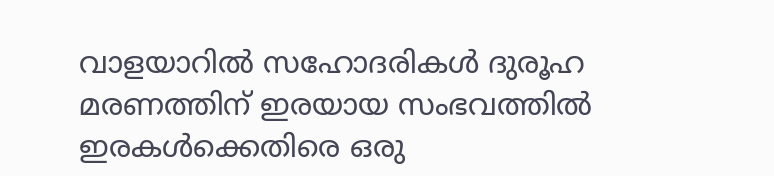വാളയാറിൽ സഹോദരികൾ ദുരൂഹ മരണത്തിന് ഇരയായ സംഭവത്തിൽ ഇരകൾക്കെതിരെ ഒരു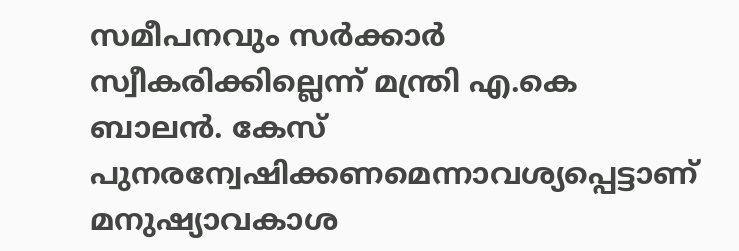സമീപനവും സർക്കാർ സ്വീകരിക്കില്ലെന്ന് മന്ത്രി എ.കെ ബാലൻ. കേസ് പുനരന്വേഷിക്കണമെന്നാവശ്യപ്പെട്ടാണ് മനുഷ്യാവകാശ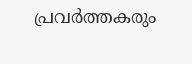പ്രവർത്തകരും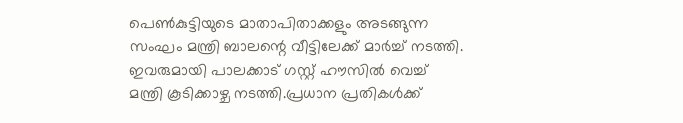പെൺകുട്ടിയുടെ മാതാപിതാക്കളും അടങ്ങുന്ന സംഘം മന്ത്രി ബാലന്റെ വീട്ടിലേക്ക് മാർച്ച് നടത്തി. ഇവരുമായി പാലക്കാട് ഗസ്റ്റ് ഹൗസിൽ വെച്ച് മന്ത്രി കൂടിക്കാഴ്ച നടത്തി.പ്രധാന പ്രതികൾക്ക്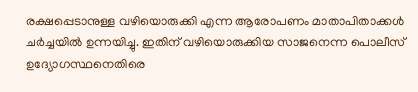രക്ഷപ്പെടാനുള്ള വഴിയൊരുക്കി എന്ന ആരോപണം മാതാപിതാക്കൾ ചർച്ചയിൽ ഉന്നയിച്ചു. ഇതിന് വഴിയൊരുക്കിയ സാജനെന്ന പൊലീസ് ഉദ്യോഗസ്ഥനെതിരെ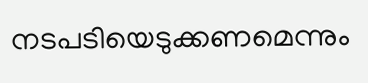നടപടിയെടുക്കണമെന്നും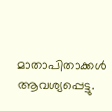മാതാപിതാക്കൾ ആവശ്യപ്പെട്ടു.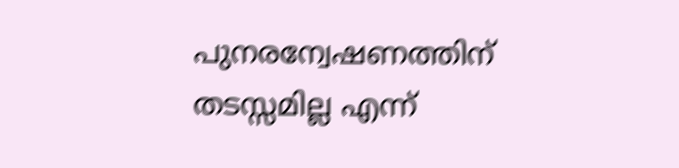പുനരന്വേഷണത്തിന് തടസ്സമില്ല എന്ന്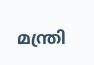മന്ത്രി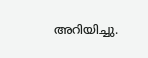അറിയിച്ചു.